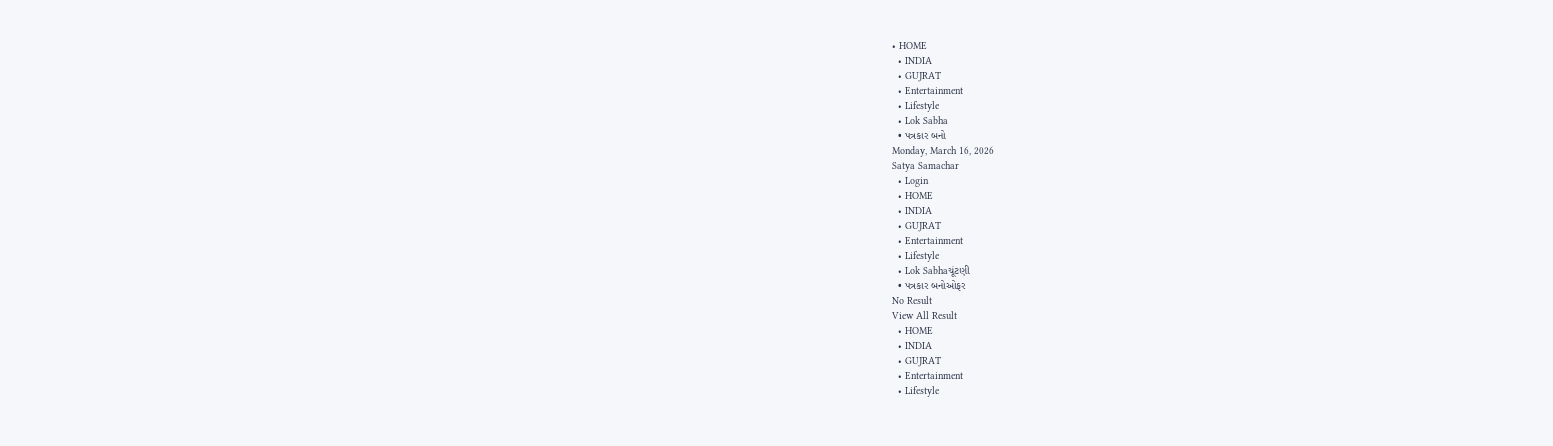• HOME
  • INDIA
  • GUJRAT
  • Entertainment
  • Lifestyle
  • Lok Sabha
  • પત્રકાર બનો
Monday, March 16, 2026
Satya Samachar
  • Login
  • HOME
  • INDIA
  • GUJRAT
  • Entertainment
  • Lifestyle
  • Lok Sabhaચૂંટણી
  • પત્રકાર બનોઓફર
No Result
View All Result
  • HOME
  • INDIA
  • GUJRAT
  • Entertainment
  • Lifestyle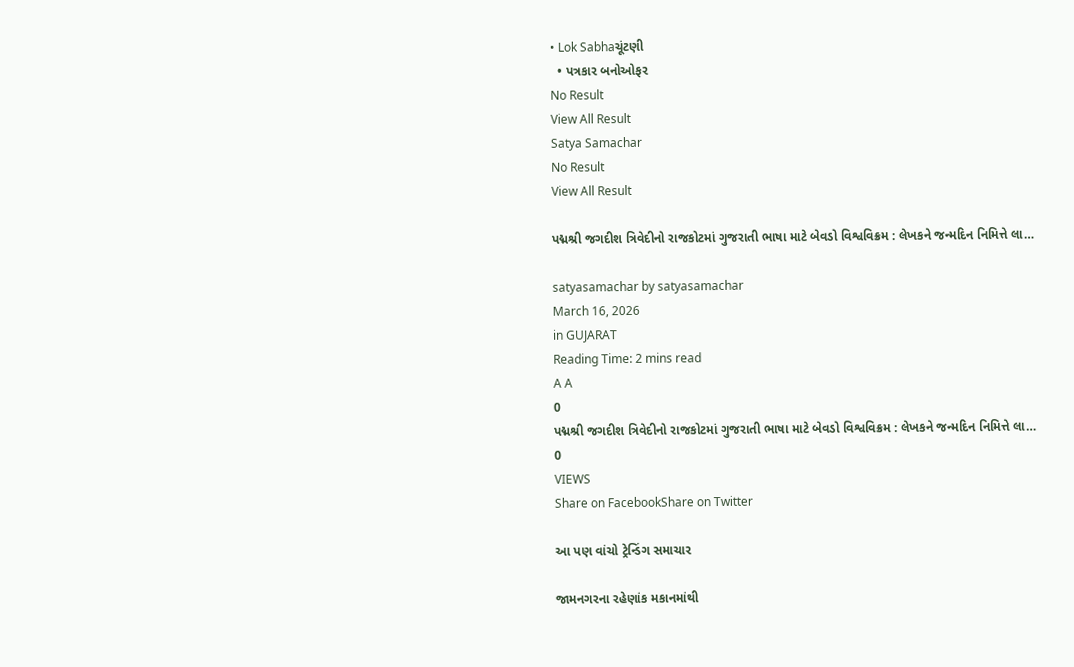• Lok Sabhaચૂંટણી
  • પત્રકાર બનોઓફર
No Result
View All Result
Satya Samachar
No Result
View All Result

પદ્મશ્રી જગદીશ ત્રિવેદીનો રાજકોટમાં ગુજરાતી ભાષા માટે બેવડો વિશ્વવિક્રમ : લેખકને જન્મદિન નિમિત્તે લા…

satyasamachar by satyasamachar
March 16, 2026
in GUJARAT
Reading Time: 2 mins read
A A
0
પદ્મશ્રી જગદીશ ત્રિવેદીનો રાજકોટમાં ગુજરાતી ભાષા માટે બેવડો વિશ્વવિક્રમ : લેખકને જન્મદિન નિમિત્તે લા…
0
VIEWS
Share on FacebookShare on Twitter

આ પણ વાંચો ટ્રેન્ડિંગ સમાચાર

જામનગરના રહેણાંક મકાનમાંથી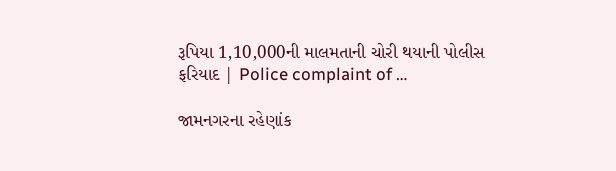રૂપિયા 1,10,000ની માલમતાની ચોરી થયાની પોલીસ ફરિયાદ | Police complaint of …

જામનગરના રહેણાંક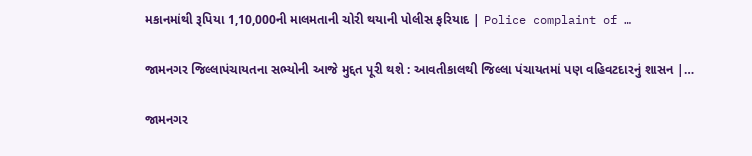મકાનમાંથી રૂપિયા 1,10,000ની માલમતાની ચોરી થયાની પોલીસ ફરિયાદ | Police complaint of …

જામનગર જિલ્લાપંચાયતના સભ્યોની આજે મુદ્દત પૂરી થશે : આવતીકાલથી જિલ્લા પંચાયતમાં પણ વહિવટદારનું શાસન |…

જામનગર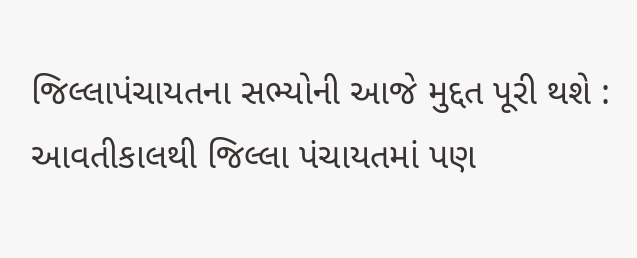જિલ્લાપંચાયતના સભ્યોની આજે મુદ્દત પૂરી થશે : આવતીકાલથી જિલ્લા પંચાયતમાં પણ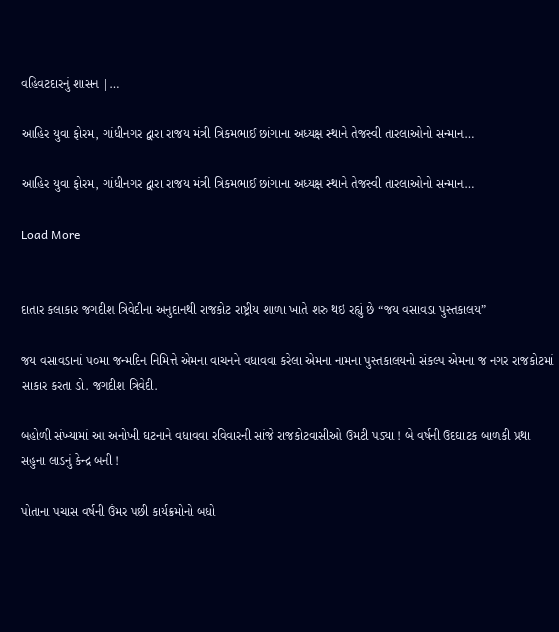વહિવટદારનું શાસન |…

આહિર યુવા ફોરમ, ગાંધીનગર દ્વારા રાજય મંત્રી ત્રિકમભાઈ છાંગાના અધ્યક્ષ સ્થાને તેજસ્વી તારલાઓનો સન્માન…

આહિર યુવા ફોરમ, ગાંધીનગર દ્વારા રાજય મંત્રી ત્રિકમભાઈ છાંગાના અધ્યક્ષ સ્થાને તેજસ્વી તારલાઓનો સન્માન…

Load More


દાતાર કલાકાર જગદીશ ત્રિવેદીના અનુદાનથી રાજકોટ રાષ્ટ્રીય શાળા ખાતે શરુ થઇ રહ્યું છે “જય વસાવડા પુસ્તકાલય”

જય વસાવડાનાં ૫૦મા જન્મદિન નિમિત્તે એમના વાચનને વધાવવા કરેલા એમના નામના પુસ્તકાલયનો સંકલ્પ એમના જ નગર રાજકોટમાં સાકાર કરતા ડો. જગદીશ ત્રિવેદી.

બહોળી સંખ્યામાં આ અનોખી ઘટનાને વધાવવા રવિવારની સાંજે રાજકોટવાસીઓ ઉમટી પડ્યા ! બે વર્ષની ઉદઘાટક બાળકી પ્રથા સહુના લાડનું કેન્દ્ર બની !

પોતાના પચાસ વર્ષની ઉંમર પછી કાર્યક્રમોનો બધો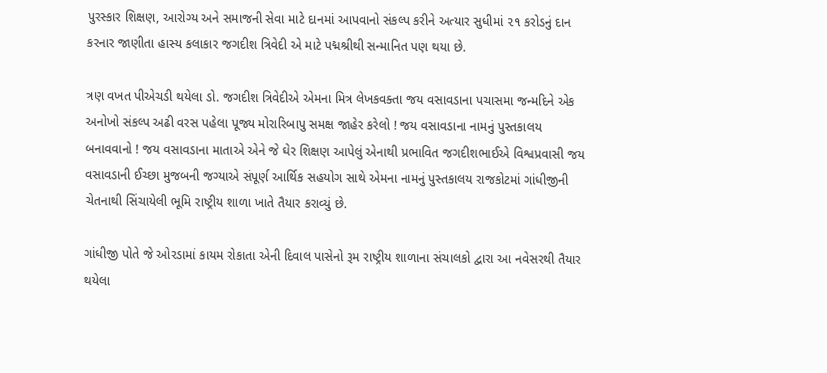પુરસ્કાર શિક્ષણ, આરોગ્ય અને સમાજની સેવા માટે દાનમાં આપવાનો સંકલ્પ કરીને અત્યાર સુધીમાં ૨૧ કરોડનું દાન કરનાર જાણીતા હાસ્ય કલાકાર જગદીશ ત્રિવેદી એ માટે પદ્મશ્રીથી સન્માનિત પણ થયા છે.

ત્રણ વખત પીએચડી થયેલા ડો. જગદીશ ત્રિવેદીએ એમના મિત્ર લેખકવક્તા જય વસાવડાના પચાસમા જન્મદિને એક અનોખો સંકલ્પ અઢી વરસ પહેલા પૂજ્ય મોરારિબાપુ સમક્ષ જાહેર કરેલો ! જય વસાવડાના નામનું પુસ્તકાલય બનાવવાનો ! જય વસાવડાના માતાએ એને જે ઘેર શિક્ષણ આપેલું એનાથી પ્રભાવિત જગદીશભાઈએ વિશ્વપ્રવાસી જય વસાવડાની ઈચ્છા મુજબની જગ્યાએ સંપૂર્ણ આર્થિક સહયોગ સાથે એમના નામનું પુસ્તકાલય રાજકોટમાં ગાંધીજીની ચેતનાથી સિંચાયેલી ભૂમિ રાષ્ટ્રીય શાળા ખાતે તૈયાર કરાવ્યું છે.

ગાંધીજી પોતે જે ઓરડામાં કાયમ રોકાતા એની દિવાલ પાસેનો રૂમ રાષ્ટ્રીય શાળાના સંચાલકો દ્વારા આ નવેસરથી તૈયાર થયેલા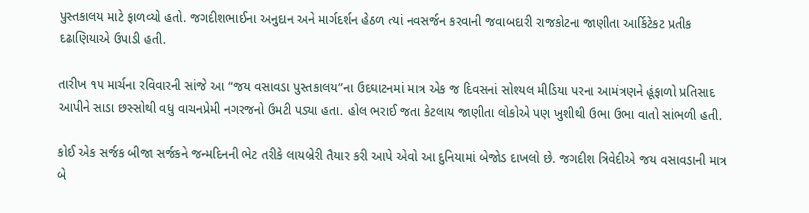પુસ્તકાલય માટે ફાળવ્યો હતો. જગદીશભાઈના અનુદાન અને માર્ગદર્શન હેઠળ ત્યાં નવસર્જન કરવાની જવાબદારી રાજકોટના જાણીતા આર્કિટેકટ પ્રતીક દઢાણિયાએ ઉપાડી હતી.

તારીખ ૧૫ માર્ચના રવિવારની સાંજે આ “જય વસાવડા પુસ્તકાલય”ના ઉદઘાટનમાં માત્ર એક જ દિવસનાં સોશ્યલ મીડિયા પરના આમંત્રણને હૂંફાળો પ્રતિસાદ આપીને સાડા છસ્સોથી વધુ વાચનપ્રેમી નગરજનો ઉમટી પડ્યા હતા. હોલ ભરાઈ જતા કેટલાય જાણીતા લોકોએ પણ ખુશીથી ઉભા ઉભા વાતો સાંભળી હતી.

કોઈ એક સર્જક બીજા સર્જકને જન્મદિનની ભેટ તરીકે લાયબ્રેરી તૈયાર કરી આપે એવો આ દુનિયામાં બેજોડ દાખલો છે. જગદીશ ત્રિવેદીએ જય વસાવડાની માત્ર બે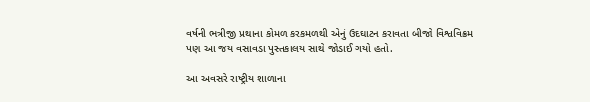વર્ષની ભત્રીજી પ્રથાના કોમળ કરકમળથી એનું ઉદઘાટન કરાવતા બીજો વિશ્વવિક્રમ પણ આ જય વસાવડા પુસ્તકાલય સાથે જોડાઈ ગયો હતો.

આ અવસરે રાષ્ટ્રીય શાળાના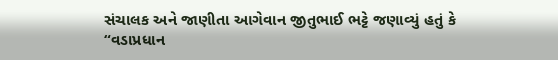સંચાલક અને જાણીતા આગેવાન જીતુભાઈ ભટ્ટે જણાવ્યું હતું કે “વડાપ્રધાન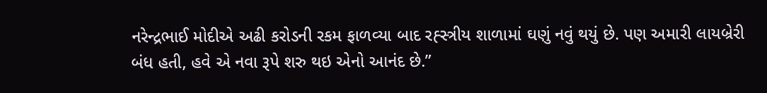નરેન્દ્રભાઈ મોદીએ અઢી કરોડની રકમ ફાળવ્યા બાદ રહ્સ્ત્રીય શાળામાં ઘણું નવું થયું છે. પણ અમારી લાયબ્રેરી બંધ હતી, હવે એ નવા રૂપે શરુ થઇ એનો આનંદ છે.”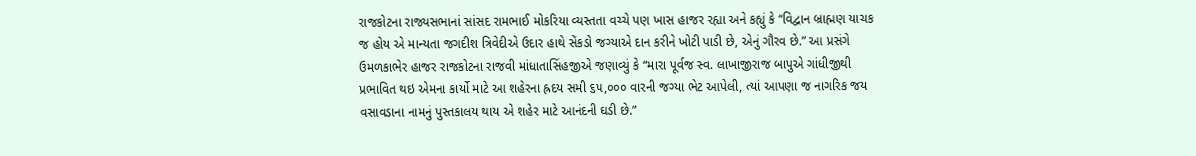રાજકોટના રાજ્યસભાનાં સાંસદ રામભાઈ મોકરિયા વ્યસ્તતા વચ્ચે પણ ખાસ હાજર રહ્યા અને કહ્યું કે “વિદ્વાન બ્રાહ્મણ યાચક જ હોય એ માન્યતા જગદીશ ત્રિવેદીએ ઉદાર હાથે સેંકડો જગ્યાએ દાન કરીને ખોટી પાડી છે, એનું ગૌરવ છે.” આ પ્રસંગે ઉમળકાભેર હાજર રાજકોટના રાજવી માંધાતાસિંહજીએ જણાવ્યું કે “મારા પૂર્વજ સ્વ. લાખાજીરાજ બાપુએ ગાંધીજીથી પ્રભાવિત થઇ એમના કાર્યો માટે આ શહેરના હ્રદય સમી ૬૫,૦૦૦ વારની જગ્યા ભેટ આપેલી, ત્યાં આપણા જ નાગરિક જય વસાવડાના નામનું પુસ્તકાલય થાય એ શહેર માટે આનંદની ઘડી છે.”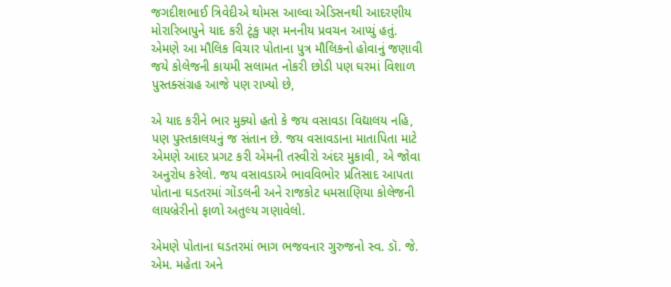જગદીશભાઈ ત્રિવેદીએ થોમસ આલ્વા એડિસનથી આદરણીય મોરારિબાપુને યાદ કરી ટૂંકુ પણ મનનીય પ્રવચન આપ્યું હતું. એમણે આ મૌલિક વિચાર પોતાના પુત્ર મૌલિકનો હોવાનું જણાવી જયે કોલેજની કાયમી સલામત નોકરી છોડી પણ ઘરમાં વિશાળ પુસ્તક્સંગ્રહ આજે પણ રાખ્યો છે,

એ યાદ કરીને ભાર મુક્યો હતો કે જય વસાવડા વિદ્યાલય નહિ, પણ પુસ્તકાલયનું જ સંતાન છે. જય વસાવડાના માતાપિતા માટે એમણે આદર પ્રગટ કરી એમની તસ્વીરો અંદર મુકાવી, એ જોવા અનુરોધ કરેલો. જય વસાવડાએ ભાવવિભોર પ્રતિસાદ આપતા પોતાના ઘડતરમાં ગોંડલની અને રાજકોટ ધમસાણિયા કોલેજની લાયબ્રેરીનો ફાળો અતુલ્ય ગણાવેલો.

એમણે પોતાના ઘડતરમાં ભાગ ભજવનાર ગુરુજનો સ્વ. ડૉ. જે. એમ. મહેતા અને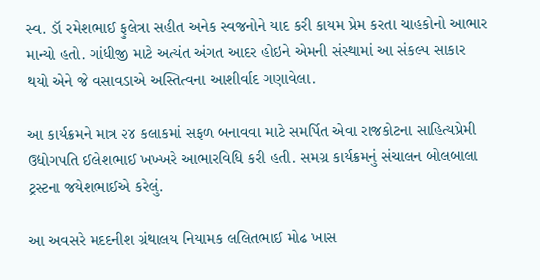સ્વ. ડૉ રમેશભાઈ ફુલેત્રા સહીત અનેક સ્વજનોને યાદ કરી કાયમ પ્રેમ કરતા ચાહકોનો આભાર માન્યો હતો. ગાંધીજી માટે અત્યંત અંગત આદર હોઇને એમની સંસ્થામાં આ સંકલ્પ સાકાર થયો એને જે વસાવડાએ અસ્તિત્વના આશીર્વાદ ગણાવેલા.

આ કાર્યક્રમને માત્ર ૨૪ કલાકમાં સફળ બનાવવા માટે સમર્પિત એવા રાજકોટના સાહિત્યપ્રેમી ઉદ્યોગપતિ ઈલેશભાઈ ખખ્ખરે આભારવિધિ કરી હતી. સમગ્ર કાર્યક્રમનું સંચાલન બોલબાલા ટ્રસ્ટના જયેશભાઈએ કરેલું.

આ અવસરે મદદનીશ ગ્રંથાલય નિયામક લલિતભાઈ મોઢ ખાસ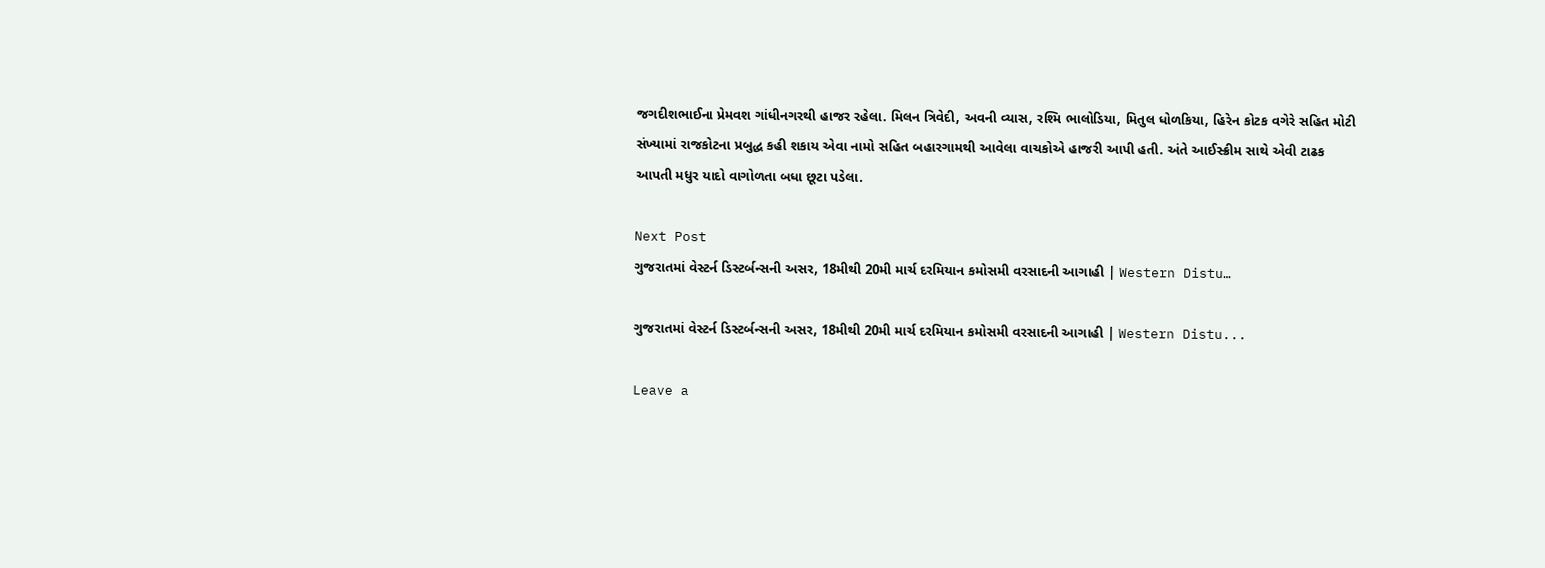જગદીશભાઈના પ્રેમવશ ગાંધીનગરથી હાજર રહેલા. મિલન ત્રિવેદી, અવની વ્યાસ, રશ્મિ ભાલોડિયા, મિતુલ ધોળકિયા, હિરેન કોટક વગેરે સહિત મોટી સંખ્યામાં રાજકોટના પ્રબુદ્ધ કહી શકાય એવા નામો સહિત બહારગામથી આવેલા વાચકોએ હાજરી આપી હતી. અંતે આઈસ્ક્રીમ સાથે એવી ટાઢક આપતી મધુર યાદો વાગોળતા બધા છૂટા પડેલા.

Next Post
ગુજરાતમાં વેસ્ટર્ન ડિસ્ટર્બન્સની અસર, 18મીથી 20મી માર્ચ દરમિયાન કમોસમી વરસાદની આગાહી | Western Distu…

ગુજરાતમાં વેસ્ટર્ન ડિસ્ટર્બન્સની અસર, 18મીથી 20મી માર્ચ દરમિયાન કમોસમી વરસાદની આગાહી | Western Distu...

Leave a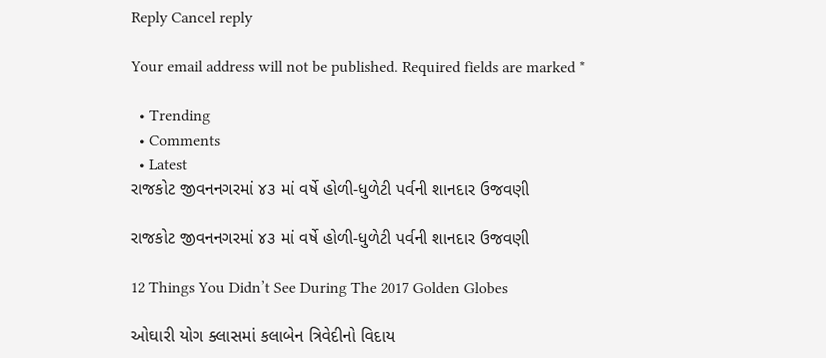Reply Cancel reply

Your email address will not be published. Required fields are marked *

  • Trending
  • Comments
  • Latest
રાજકોટ જીવનનગરમાં ૪૩ માં વર્ષે હોળી-ધુળેટી પર્વની શાનદાર ઉજવણી

રાજકોટ જીવનનગરમાં ૪૩ માં વર્ષે હોળી-ધુળેટી પર્વની શાનદાર ઉજવણી

12 Things You Didn’t See During The 2017 Golden Globes

ઓઘારી યોગ ક્લાસમાં કલાબેન ત્રિવેદીનો વિદાય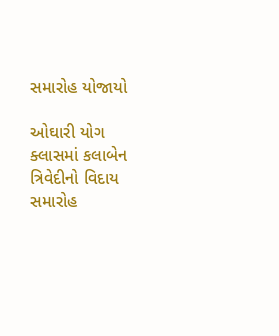સમારોહ યોજાયો

ઓઘારી યોગ ક્લાસમાં કલાબેન ત્રિવેદીનો વિદાય સમારોહ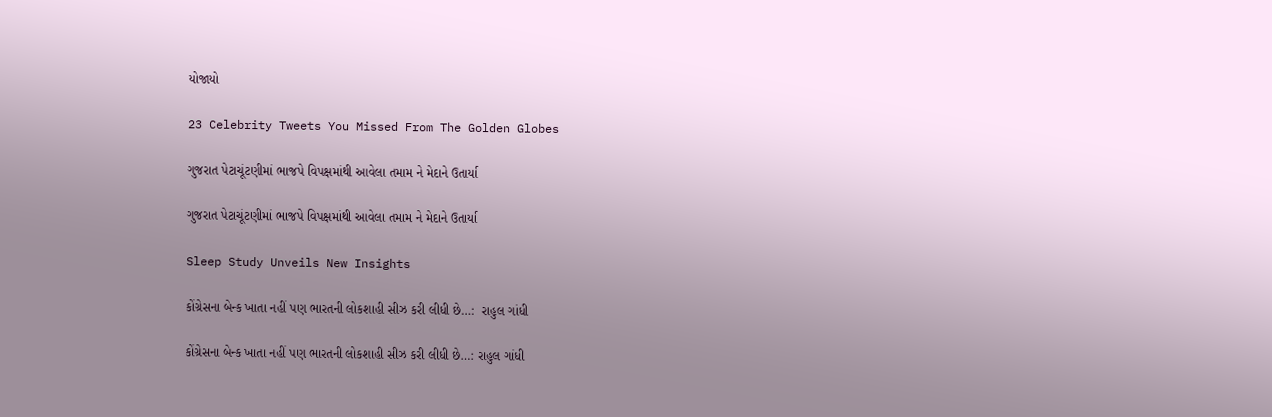યોજાયો

23 Celebrity Tweets You Missed From The Golden Globes

ગુજરાત પેટાચૂંટણીમાં ભાજપે વિપક્ષમાંથી આવેલા તમામ ને મેદાને ઉતાર્યા

ગુજરાત પેટાચૂંટણીમાં ભાજપે વિપક્ષમાંથી આવેલા તમામ ને મેદાને ઉતાર્યા

Sleep Study Unveils New Insights

કોંગ્રેસના બેન્ક ખાતા નહીં પણ ભારતની લોકશાહી સીઝ કરી લીધી છે…:  રાહુલ ગાંધી

કોંગ્રેસના બેન્ક ખાતા નહીં પણ ભારતની લોકશાહી સીઝ કરી લીધી છે…: રાહુલ ગાંધી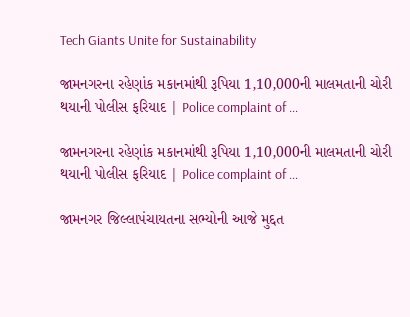Tech Giants Unite for Sustainability

જામનગરના રહેણાંક મકાનમાંથી રૂપિયા 1,10,000ની માલમતાની ચોરી થયાની પોલીસ ફરિયાદ | Police complaint of …

જામનગરના રહેણાંક મકાનમાંથી રૂપિયા 1,10,000ની માલમતાની ચોરી થયાની પોલીસ ફરિયાદ | Police complaint of …

જામનગર જિલ્લાપંચાયતના સભ્યોની આજે મુદ્દત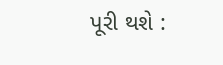પૂરી થશે :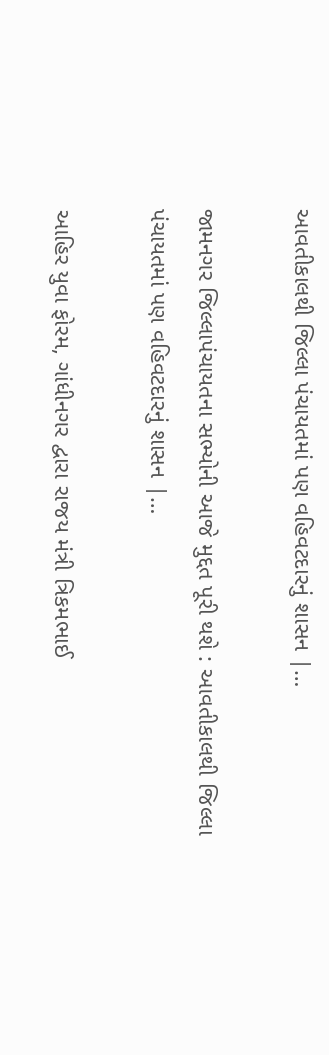આવતીકાલથી જિલ્લા પંચાયતમાં પણ વહિવટદારનું શાસન |…

જામનગર જિલ્લાપંચાયતના સભ્યોની આજે મુદ્દત પૂરી થશે : આવતીકાલથી જિલ્લા પંચાયતમાં પણ વહિવટદારનું શાસન |…

આહિર યુવા ફોરમ, ગાંધીનગર દ્વારા રાજય મંત્રી ત્રિકમભાઈ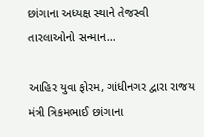છાંગાના અધ્યક્ષ સ્થાને તેજસ્વી તારલાઓનો સન્માન…

આહિર યુવા ફોરમ, ગાંધીનગર દ્વારા રાજય મંત્રી ત્રિકમભાઈ છાંગાના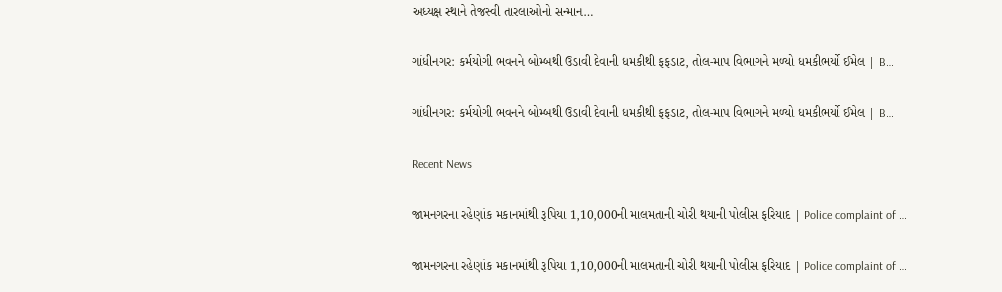અધ્યક્ષ સ્થાને તેજસ્વી તારલાઓનો સન્માન…

ગાંધીનગર: કર્મયોગી ભવનને બોમ્બથી ઉડાવી દેવાની ધમકીથી ફફડાટ, તોલ-માપ વિભાગને મળ્યો ધમકીભર્યો ઈમેલ | B…

ગાંધીનગર: કર્મયોગી ભવનને બોમ્બથી ઉડાવી દેવાની ધમકીથી ફફડાટ, તોલ-માપ વિભાગને મળ્યો ધમકીભર્યો ઈમેલ | B…

Recent News

જામનગરના રહેણાંક મકાનમાંથી રૂપિયા 1,10,000ની માલમતાની ચોરી થયાની પોલીસ ફરિયાદ | Police complaint of …

જામનગરના રહેણાંક મકાનમાંથી રૂપિયા 1,10,000ની માલમતાની ચોરી થયાની પોલીસ ફરિયાદ | Police complaint of …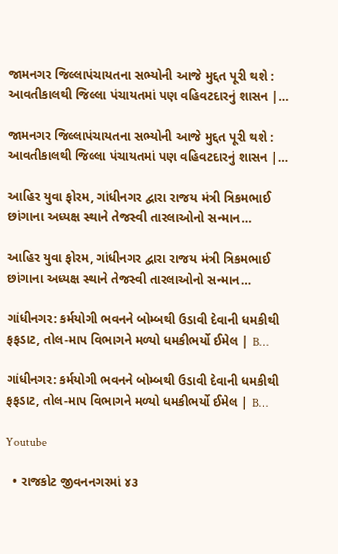જામનગર જિલ્લાપંચાયતના સભ્યોની આજે મુદ્દત પૂરી થશે : આવતીકાલથી જિલ્લા પંચાયતમાં પણ વહિવટદારનું શાસન |…

જામનગર જિલ્લાપંચાયતના સભ્યોની આજે મુદ્દત પૂરી થશે : આવતીકાલથી જિલ્લા પંચાયતમાં પણ વહિવટદારનું શાસન |…

આહિર યુવા ફોરમ, ગાંધીનગર દ્વારા રાજય મંત્રી ત્રિકમભાઈ છાંગાના અધ્યક્ષ સ્થાને તેજસ્વી તારલાઓનો સન્માન…

આહિર યુવા ફોરમ, ગાંધીનગર દ્વારા રાજય મંત્રી ત્રિકમભાઈ છાંગાના અધ્યક્ષ સ્થાને તેજસ્વી તારલાઓનો સન્માન…

ગાંધીનગર: કર્મયોગી ભવનને બોમ્બથી ઉડાવી દેવાની ધમકીથી ફફડાટ, તોલ-માપ વિભાગને મળ્યો ધમકીભર્યો ઈમેલ | B…

ગાંધીનગર: કર્મયોગી ભવનને બોમ્બથી ઉડાવી દેવાની ધમકીથી ફફડાટ, તોલ-માપ વિભાગને મળ્યો ધમકીભર્યો ઈમેલ | B…

Youtube

  • રાજકોટ જીવનનગરમાં ૪૩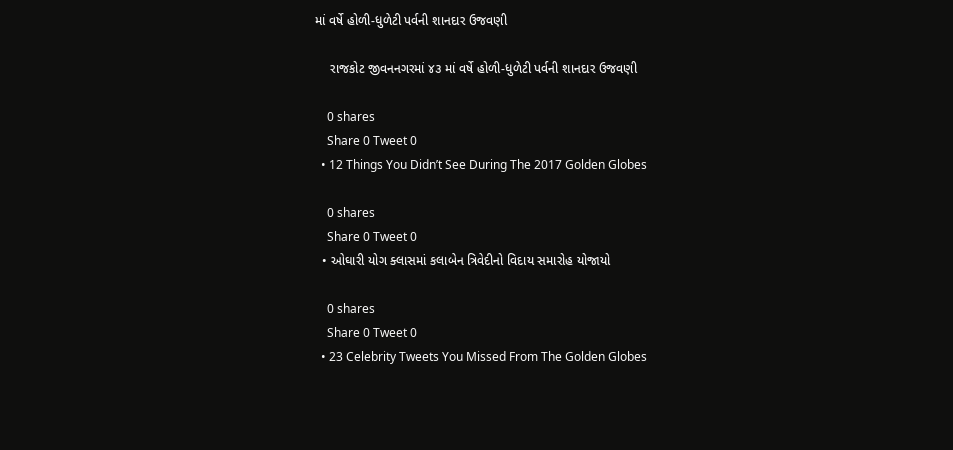માં વર્ષે હોળી-ધુળેટી પર્વની શાનદાર ઉજવણી

    રાજકોટ જીવનનગરમાં ૪૩ માં વર્ષે હોળી-ધુળેટી પર્વની શાનદાર ઉજવણી

    0 shares
    Share 0 Tweet 0
  • 12 Things You Didn’t See During The 2017 Golden Globes

    0 shares
    Share 0 Tweet 0
  • ઓઘારી યોગ ક્લાસમાં કલાબેન ત્રિવેદીનો વિદાય સમારોહ યોજાયો

    0 shares
    Share 0 Tweet 0
  • 23 Celebrity Tweets You Missed From The Golden Globes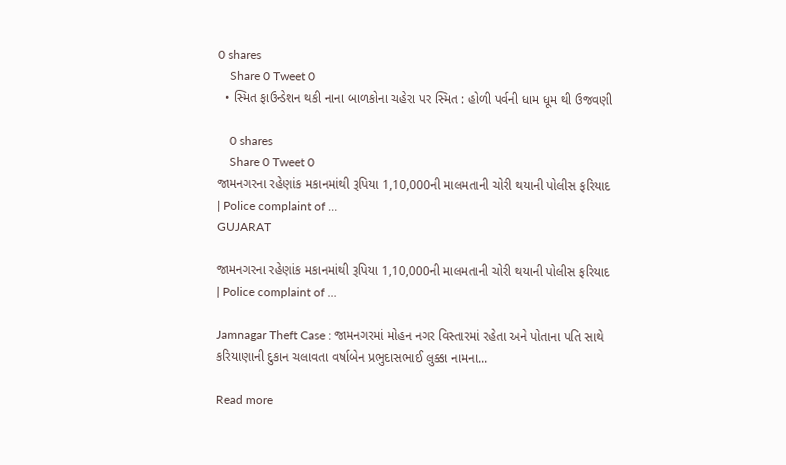0 shares
    Share 0 Tweet 0
  • સ્મિત ફાઉન્ડેશન થકી નાના બાળકોના ચહેરા પર સ્મિત : હોળી પર્વની ધામ ધૂમ થી ઉજવણી

    0 shares
    Share 0 Tweet 0
જામનગરના રહેણાંક મકાનમાંથી રૂપિયા 1,10,000ની માલમતાની ચોરી થયાની પોલીસ ફરિયાદ | Police complaint of …
GUJARAT

જામનગરના રહેણાંક મકાનમાંથી રૂપિયા 1,10,000ની માલમતાની ચોરી થયાની પોલીસ ફરિયાદ | Police complaint of …

Jamnagar Theft Case : જામનગરમાં મોહન નગર વિસ્તારમાં રહેતા અને પોતાના પતિ સાથે કરિયાણાની દુકાન ચલાવતા વર્ષાબેન પ્રભુદાસભાઈ લુક્કા નામના...

Read more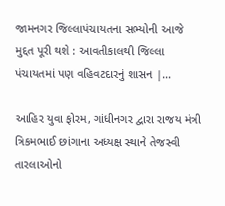જામનગર જિલ્લાપંચાયતના સભ્યોની આજે મુદ્દત પૂરી થશે : આવતીકાલથી જિલ્લા પંચાયતમાં પણ વહિવટદારનું શાસન |…

આહિર યુવા ફોરમ, ગાંધીનગર દ્વારા રાજય મંત્રી ત્રિકમભાઈ છાંગાના અધ્યક્ષ સ્થાને તેજસ્વી તારલાઓનો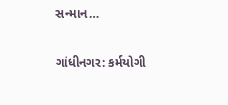સન્માન…

ગાંધીનગર: કર્મયોગી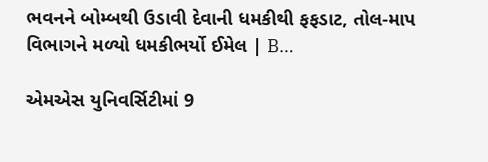ભવનને બોમ્બથી ઉડાવી દેવાની ધમકીથી ફફડાટ, તોલ-માપ વિભાગને મળ્યો ધમકીભર્યો ઈમેલ | B…

એમએસ યુનિવર્સિટીમાં 9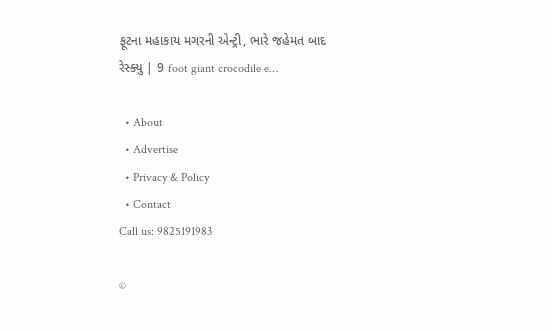ફૂટના મહાકાય મગરની એન્ટ્રી, ભારે જહેમત બાદ રેસ્ક્યુ | 9 foot giant crocodile e…

  • About
  • Advertise
  • Privacy & Policy
  • Contact
Call us: 9825191983

©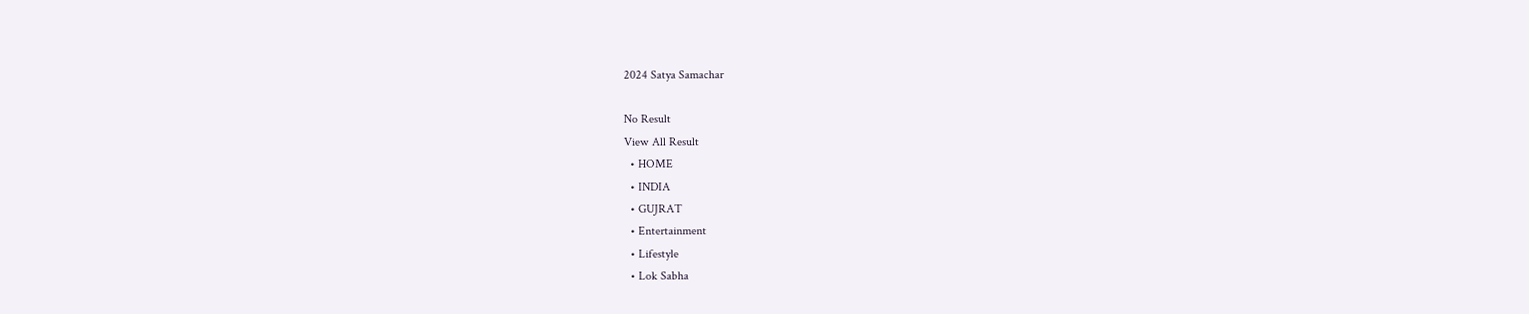2024 Satya Samachar

No Result
View All Result
  • HOME
  • INDIA
  • GUJRAT
  • Entertainment
  • Lifestyle
  • Lok Sabha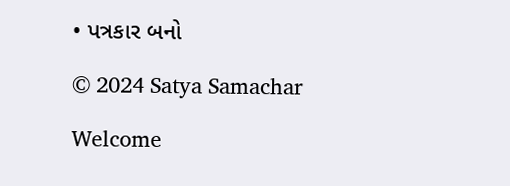• પત્રકાર બનો

© 2024 Satya Samachar

Welcome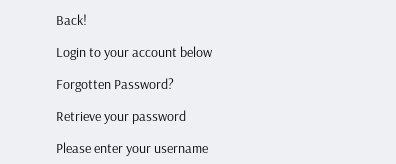Back!

Login to your account below

Forgotten Password?

Retrieve your password

Please enter your username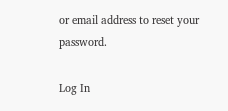or email address to reset your password.

Log In